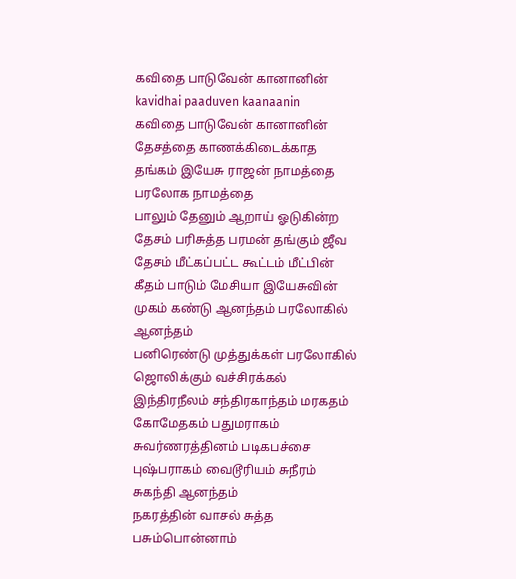கவிதை பாடுவேன் கானானின்
kavidhai paaduven kaanaanin
கவிதை பாடுவேன் கானானின் தேசத்தை காணக்கிடைக்காத தங்கம் இயேசு ராஜன் நாமத்தை பரலோக நாமத்தை
பாலும் தேனும் ஆறாய் ஓடுகின்ற தேசம் பரிசுத்த பரமன் தங்கும் ஜீவ தேசம் மீட்கப்பட்ட கூட்டம் மீட்பின் கீதம் பாடும் மேசியா இயேசுவின் முகம் கண்டு ஆனந்தம் பரலோகில் ஆனந்தம்
பனிரெண்டு முத்துக்கள் பரலோகில் ஜொலிக்கும் வச்சிரக்கல் இந்திரநீலம் சந்திரகாந்தம் மரகதம் கோமேதகம் பதுமராகம் சுவர்ணரத்தினம் படிகபச்சை புஷ்பராகம் வைடூரியம் சுநீரம் சுகந்தி ஆனந்தம்
நகரத்தின் வாசல் சுத்த பசும்பொன்னாம்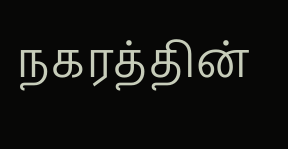நகரத்தின்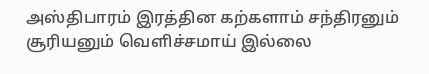அஸ்திபாரம் இரத்தின கற்களாம் சந்திரனும் சூரியனும் வெளிச்சமாய் இல்லை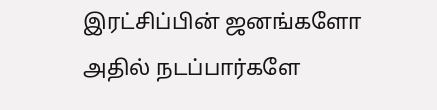இரட்சிப்பின் ஜனங்களோ அதில் நடப்பார்களே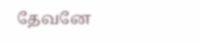தேவனே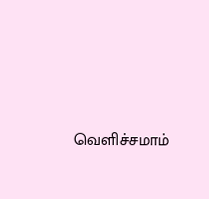வெளிச்சமாம்